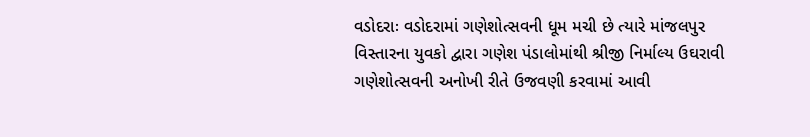વડોદરાઃ વડોદરામાં ગણેશોત્સવની ધૂમ મચી છે ત્યારે માંજલપુર વિસ્તારના યુવકો દ્વારા ગણેશ પંડાલોમાંથી શ્રીજી નિર્માલ્ય ઉઘરાવી ગણેશોત્સવની અનોખી રીતે ઉજવણી કરવામાં આવી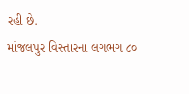રહી છે.
માંજલપુર વિસ્તારના લગભગ ૮૦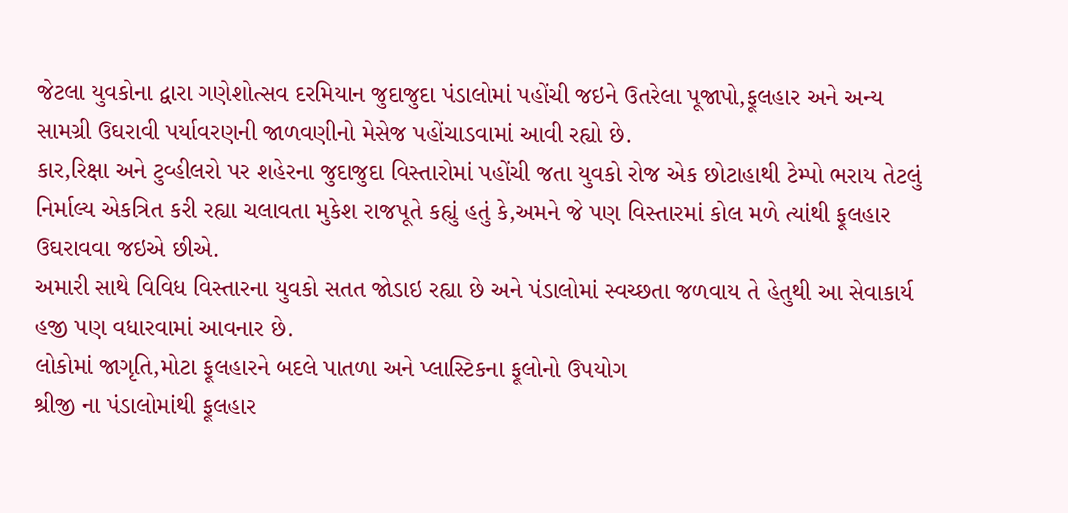જેટલા યુવકોના દ્વારા ગણેશોત્સવ દરમિયાન જુદાજુદા પંડાલોમાં પહોંચી જઇને ઉતરેલા પૂજાપો,ફૂલહાર અને અન્ય સામગ્રી ઉઘરાવી પર્યાવરણની જાળવણીનો મેસેજ પહોંચાડવામાં આવી રહ્યો છે.
કાર,રિક્ષા અને ટુવ્હીલરો પર શહેરના જુદાજુદા વિસ્તારોમાં પહોંચી જતા યુવકો રોજ એક છોટાહાથી ટેમ્પો ભરાય તેટલું નિર્માલ્ય એકત્રિત કરી રહ્યા ચલાવતા મુકેશ રાજપૂતે કહ્યું હતું કે,અમને જે પણ વિસ્તારમાં કોલ મળે ત્યાંથી ફૂલહાર ઉઘરાવવા જઇએ છીએ.
અમારી સાથે વિવિધ વિસ્તારના યુવકો સતત જોડાઇ રહ્યા છે અને પંડાલોમાં સ્વચ્છતા જળવાય તે હેતુથી આ સેવાકાર્ય હજી પણ વધારવામાં આવનાર છે.
લોકોમાં જાગૃતિ,મોટા ફૂલહારને બદલે પાતળા અને પ્લાસ્ટિકના ફૂલોનો ઉપયોગ
શ્રીજી ના પંડાલોમાંથી ફૂલહાર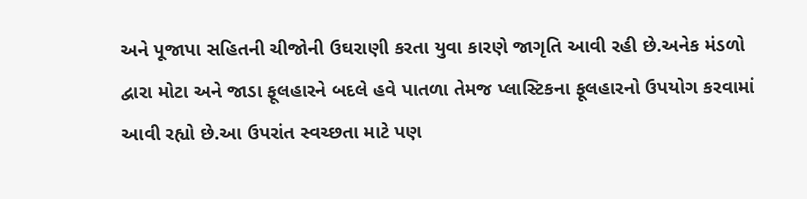અને પૂજાપા સહિતની ચીજોની ઉઘરાણી કરતા યુવા કારણે જાગૃતિ આવી રહી છે.અનેક મંડળો દ્વારા મોટા અને જાડા ફૂલહારને બદલે હવે પાતળા તેમજ પ્લાસ્ટિકના ફૂલહારનો ઉપયોગ કરવામાં આવી રહ્યો છે.આ ઉપરાંત સ્વચ્છતા માટે પણ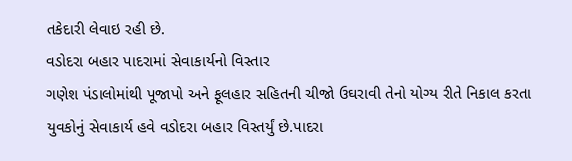તકેદારી લેવાઇ રહી છે.
વડોદરા બહાર પાદરામાં સેવાકાર્યનો વિસ્તાર
ગણેશ પંડાલોમાંથી પૂજાપો અને ફૂલહાર સહિતની ચીજો ઉઘરાવી તેનો યોગ્ય રીતે નિકાલ કરતા યુવકોનું સેવાકાર્ય હવે વડોદરા બહાર વિસ્તર્યું છે.પાદરા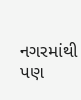નગરમાંથી પણ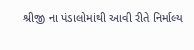શ્રીજી ના પંડાલોમાંથી આવી રીતે નિર્માલ્ય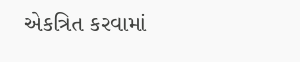એકત્રિત કરવામાં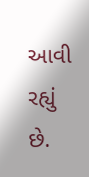આવી રહ્યું છે.